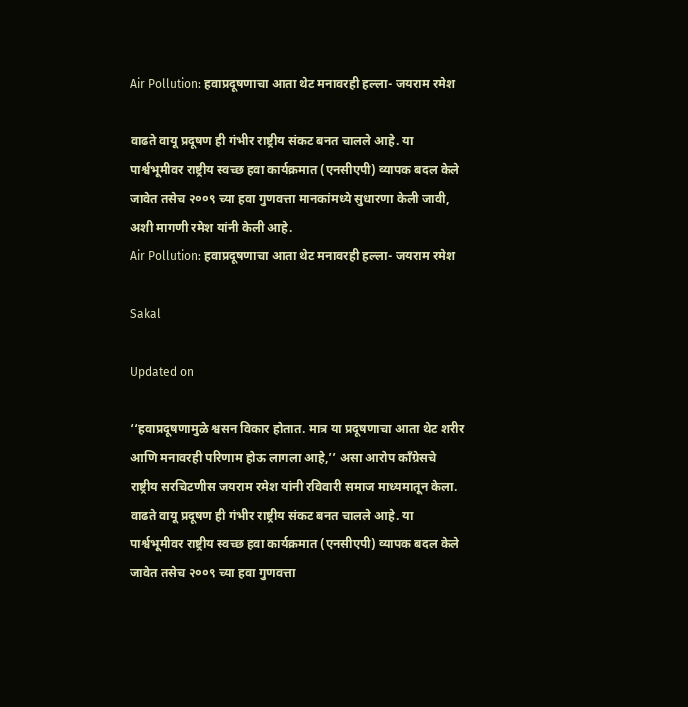Air Pollution: हवाप्रदूषणाचा आता थेट मनावरही हल्ला- जयराम रमेश

वाढते वायू प्रदूषण ही गंभीर राष्ट्रीय संकट बनत चालले आहे. या पार्श्वभूमीवर राष्ट्रीय स्वच्छ हवा कार्यक्रमात (एनसीएपी) व्यापक बदल केले जावेत तसेच २००९ च्या हवा गुणवत्ता मानकांमध्ये सुधारणा केली जावी, अशी मागणी रमेश यांनी केली आहे.
Air Pollution: हवाप्रदूषणाचा आता थेट मनावरही हल्ला- जयराम रमेश

Sakal

Updated on

‘‘हवाप्रदूषणामुळे श्वसन विकार होतात. मात्र या प्रदूषणाचा आता थेट शरीर आणि मनावरही परिणाम होऊ लागला आहे,’’ असा आरोप काँग्रेसचे राष्ट्रीय सरचिटणीस जयराम रमेश यांनी रविवारी समाज माध्यमातून केला. वाढते वायू प्रदूषण ही गंभीर राष्ट्रीय संकट बनत चालले आहे. या पार्श्वभूमीवर राष्ट्रीय स्वच्छ हवा कार्यक्रमात (एनसीएपी) व्यापक बदल केले जावेत तसेच २००९ च्या हवा गुणवत्ता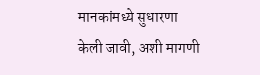मानकांमध्ये सुधारणा केली जावी, अशी मागणी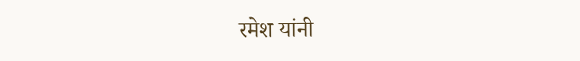रमेश यांनी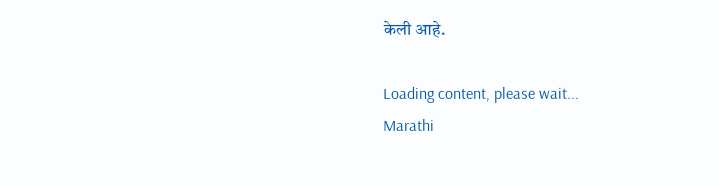केली आहे.

Loading content, please wait...
Marathi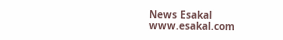News Esakal
www.esakal.com